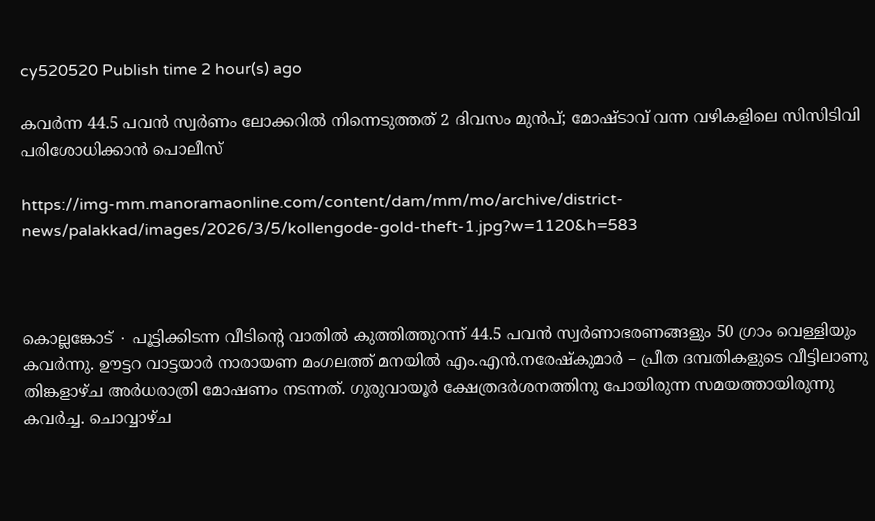cy520520 Publish time 2 hour(s) ago

കവർന്ന 44.5 പവൻ സ്വർണം ലോക്കറിൽ നിന്നെടുത്തത് 2 ദിവസം മുൻപ്; മോഷ്ടാവ് വന്ന വഴികളിലെ സിസിടിവി പരിശോധിക്കാൻ പൊലീസ്

https://img-mm.manoramaonline.com/content/dam/mm/mo/archive/district-news/palakkad/images/2026/3/5/kollengode-gold-theft-1.jpg?w=1120&h=583



കൊല്ലങ്കോട് ∙ പൂട്ടിക്കിടന്ന വീടിന്റെ വാതിൽ കുത്തിത്തുറന്ന് 44.5 പവൻ സ്വർണാഭരണങ്ങളും 50 ഗ്രാം വെള്ളിയും കവർന്നു. ഊട്ടറ വാട്ടയാർ നാരായണ മംഗലത്ത് മനയിൽ എം.എൻ.നരേഷ്കുമാർ – പ്രീത ദമ്പതികളുടെ വീട്ടിലാണു തിങ്കളാഴ്ച അർധരാത്രി മോഷണം നടന്നത്. ഗുരുവായൂർ ക്ഷേത്രദർശനത്തിനു പോയിരുന്ന സമയത്തായിരുന്നു കവർച്ച. ചൊവ്വാഴ്ച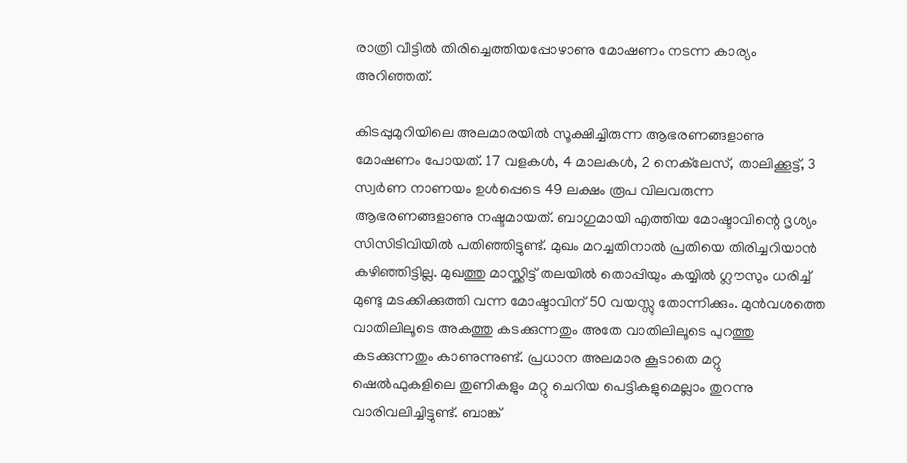രാത്രി വീട്ടിൽ തിരിച്ചെത്തിയപ്പോഴാണു മോഷണം നടന്ന കാര്യം അറിഞ്ഞത്.

കിടപ്പുമുറിയിലെ അലമാരയിൽ സൂക്ഷിച്ചിരുന്ന ആഭരണങ്ങളാണു മോഷണം പോയത്. 17 വളകൾ, 4 മാലകൾ, 2 നെക്‌ലേസ്, താലിക്കൂട്ട്, 3 സ്വർണ നാണയം ഉൾപ്പെടെ 49 ലക്ഷം രൂപ വിലവരുന്ന ആഭരണങ്ങളാണു നഷ്ടമായത്. ബാഗുമായി എത്തിയ മോഷ്ടാവിന്റെ ദൃശ്യം സിസിടിവിയിൽ പതിഞ്ഞിട്ടുണ്ട്. മുഖം മറച്ചതിനാൽ പ്രതിയെ തിരിച്ചറിയാൻ കഴിഞ്ഞിട്ടില്ല. മുഖത്തു മാസ്ക്കിട്ട് തലയിൽ തൊപ്പിയും കയ്യിൽ ഗ്ലൗസും ധരിച്ച് മുണ്ടു മടക്കിക്കുത്തി വന്ന മോഷ്ടാവിന് 50 വയസ്സു തോന്നിക്കും. മുൻവശത്തെ വാതിലിലൂടെ അകത്തു കടക്കുന്നതും അതേ വാതിലിലൂടെ പുറത്തു കടക്കുന്നതും കാണുന്നുണ്ട്. പ്രധാന അലമാര കൂടാതെ മറ്റു ഷെൽഫുകളിലെ തുണികളും മറ്റു ചെറിയ പെട്ടികളുമെല്ലാം തുറന്നു വാരിവലിച്ചിട്ടുണ്ട്. ബാങ്ക്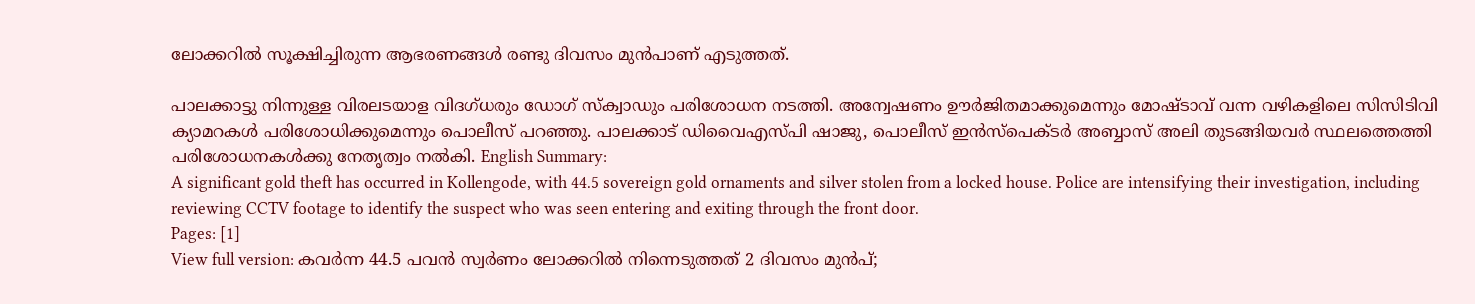ലോക്കറിൽ സൂക്ഷിച്ചിരുന്ന ആഭരണങ്ങൾ രണ്ടു ദിവസം മുൻപാണ് എടുത്തത്.

പാലക്കാട്ടു നിന്നുള്ള വിരലടയാള വിദഗ്ധരും ഡോഗ് സ്ക്വാഡും പരിശോധന നടത്തി. അന്വേഷണം ഊർജിതമാക്കുമെന്നും മോഷ്ടാവ് വന്ന വഴികളിലെ സിസിടിവി ക്യാമറകൾ പരിശോധിക്കുമെന്നും പൊലീസ് പറഞ്ഞു. പാലക്കാട് ഡിവൈഎസ്പി ഷാജു, പൊലീസ് ഇൻസ്പെക്ടർ അബ്ബാസ് അലി തുടങ്ങിയവർ സ്ഥലത്തെത്തി പരിശോധനകൾക്കു നേതൃത്വം നൽകി. English Summary:
A significant gold theft has occurred in Kollengode, with 44.5 sovereign gold ornaments and silver stolen from a locked house. Police are intensifying their investigation, including reviewing CCTV footage to identify the suspect who was seen entering and exiting through the front door.
Pages: [1]
View full version: കവർന്ന 44.5 പവൻ സ്വർണം ലോക്കറിൽ നിന്നെടുത്തത് 2 ദിവസം മുൻപ്;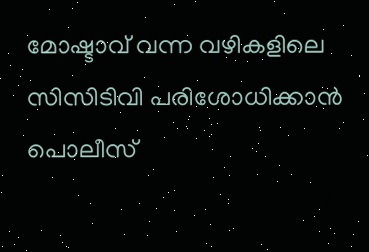മോഷ്ടാവ് വന്ന വഴികളിലെ സിസിടിവി പരിശോധിക്കാൻ പൊലീസ്